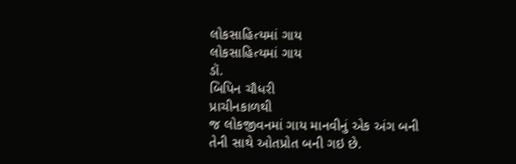લોકસાહિત્યમાં ગાય
લોકસાહિત્યમાં ગાય
ડૉ.
બિપિન ચૌધરી
પ્રાચીનકાળથી
જ લોકજીવનમાં ગાય માનવીનું એક અંગ બની તેની સાથે ઓતપ્રોત બની ગઇ છે.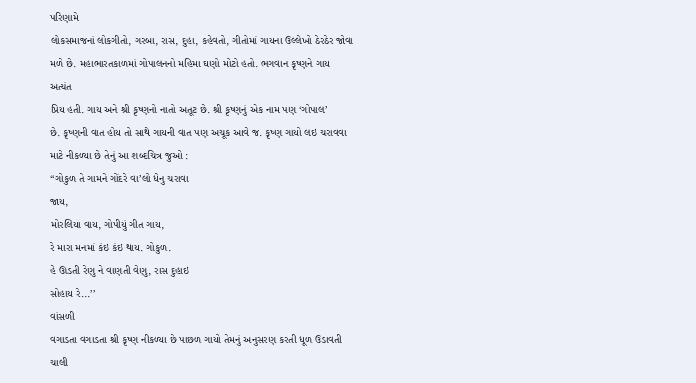પરિણામે
લોકસમાજનાં લોકગીતો, ગરબા, રાસ, દુહા, કહેવતો, ગીતોમાં ગાયના ઉલ્લેખો ઠેરઠેર જોવા
મળે છે. મહાભારતકાળમાં ગોપાલનનો મહિમા ઘણો મોટો હતો. ભગવાન કૃષ્ણને ગાય અત્યંત
પ્રિય હતી. ગાય અને શ્રી કૃષ્ણનો નાતો અતૂટ છે. શ્રી કૃષ્ણનું એક નામ પણ ‘ગોપાલ’
છે. કૃષ્ણની વાત હોય તો સાથે ગાયની વાત પણ અચૂક આવે જ. કૃષ્ણ ગાયો લઇ ચરાવવા
માટે નીકળ્યા છે તેનું આ શબ્દચિત્ર જુઓ :
‘‘ગોકુળ તે ગામને ગોંદરે વા’લો ધેનુ ચરાવા
જાય,
મોરલિયા વાય, ગોપીયું ગીત ગાય,
રે મારા મનમાં કંઇ કંઇ થાય. ગોકુળ.
હે ઊડતી રેણુ ને વાણતી વેણુ, રાસ દુહાઇ
સોહાય રે...’’
વાંસળી
વગાડતા વગાડતા શ્રી કૃષ્ણ નીકળ્યા છે પાછળ ગાયો તેમનું અનુસરણ કરતી ધૂળ ઉડાવતી
ચાલી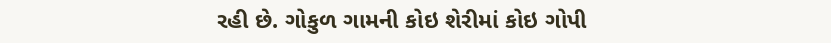રહી છે. ગોકુળ ગામની કોઇ શેરીમાં કોઇ ગોપી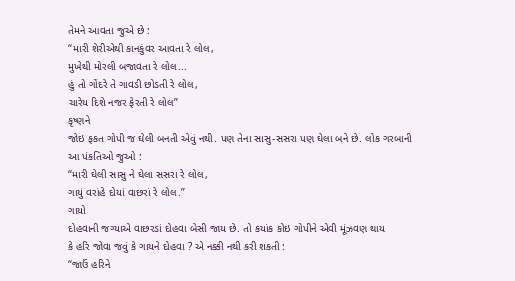તેમને આવતા જુએ છે :
‘‘મારી શેરીએથી કાનકુંવર આવતા રે લોલ,
મુખેથી મોરલી બજાવતા રે લોલ...
હું તો ગોંદરે તે ગાવડી છોડતી રે લોલ,
ચારેય દિશે નજર ફેરતી રે લોલ’’
કૃષ્ણને
જોઇ ફકત ગોપી જ ઘેલી બનતી એવું નથી. પણ તેના સાસુ-સસરા પણ ઘેલા બને છે. લોક ગરબાની
આ પંકતિઓ જુઓ :
‘‘મારી ઘેલી સાસુ ને ઘેલા સસરા રે લોલ,
ગાયું વરાંહે દોયાં વાછરાં રે લોલ.’’
ગાયો
દોહવાની જગ્યાએ વાછરડાં દોહવા બેસી જાય છે. તો કયાંક કોઇ ગોપીને એવી મૂંઝવણ થાય
કે હરિ જોવા જવું કે ગાયને દોહવા ? એ નક્કી નથી કરી શકતી :
‘‘જાઉં હરિને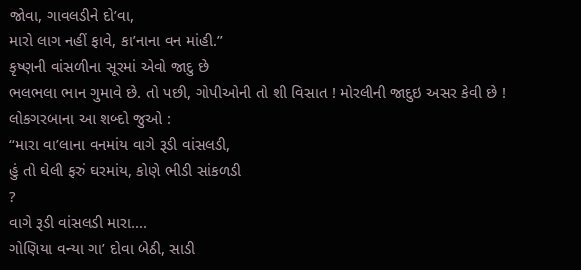જોવા, ગાવલડીને દો’વા,
મારો લાગ નહીં ફાવે, કા’નાના વન માંહી.’’
કૃષ્ણની વાંસળીના સૂરમાં એવો જાદુ છે
ભલભલા ભાન ગુમાવે છે. તો પછી, ગોપીઓની તો શી વિસાત ! મોરલીની જાદુઇ અસર કેવી છે !
લોકગરબાના આ શબ્દો જુઓ :
‘‘મારા વા’લાના વનમાંય વાગે રૂડી વાંસલડી,
હું તો ઘેલી ફરું ઘરમાંય, કોણે ભીડી સાંકળડી
?
વાગે રૂડી વાંસલડી મારા....
ગોણિયા વન્યા ગા’ દોવા બેઠી, સાડી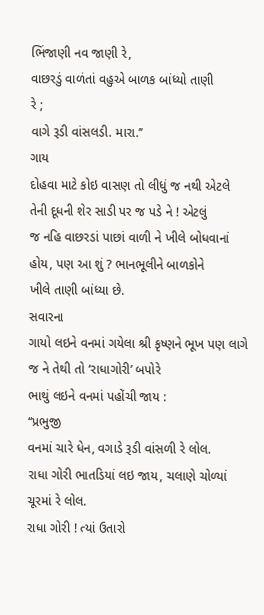ભિંજાણી નવ જાણી રે,
વાછરડું વાળંતાં વહુએ બાળક બાંધ્યો તાણી
રે ;
વાગે રૂડી વાંસલડી. મારા.’’
ગાય
દોહવા માટે કોઇ વાસણ તો લીધું જ નથી એટલે તેની દૂધની શેર સાડી પર જ પડે ને ! એટલું
જ નહિ વાછરડાં પાછાં વાળી ને ખીલે બોધવાનાં હોય, પણ આ શું ? ભાનભૂલીને બાળકોને
ખીલે તાણી બાંધ્યા છે.
સવારના
ગાયો લઇને વનમાં ગયેલા શ્રી કૃષ્ણને ભૂખ પણ લાગે જ ને તેથી તો ‘રાધાગોરી’ બપોરે
ભાથું લઇને વનમાં પહોંચી જાય :
‘‘પ્રભુજી
વનમાં ચારે ધેન, વગાડે રૂડી વાંસળી રે લોલ.
રાધા ગોરી ભાતડિયાં લઇ જાય, ચલાણે ચોળ્યાં
ચૂરમાં રે લોલ.
રાધા ગોરી ! ત્યાં ઉતારો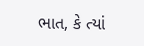ભાત, કે ત્યાં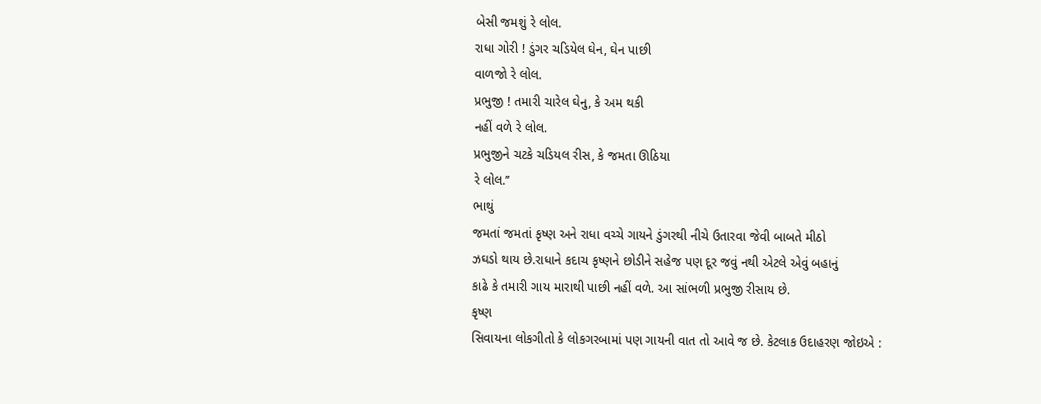બેસી જમશું રે લોલ.
રાધા ગોરી ! ડુંગર ચડિયેલ ઘેન, ઘેન પાછી
વાળજો રે લોલ.
પ્રભુજી ! તમારી ચારેલ ઘેનુ, કે અમ થકી
નહીં વળે રે લોલ.
પ્રભુજીને ચટકે ચડિયલ રીસ, કે જમતા ઊઠિયા
રે લોલ.’’
ભાથું
જમતાં જમતાં કૃષ્ણ અને રાધા વચ્ચે ગાયને ડુંગરથી નીચે ઉતારવા જેવી બાબતે મીઠો
ઝઘડો થાય છે.રાધાને કદાચ કૃષ્ણને છોડીને સહેજ પણ દૂર જવું નથી એટલે એવું બહાનું
કાઢે કે તમારી ગાય મારાથી પાછી નહીં વળે. આ સાંભળી પ્રભુજી રીસાય છે.
કૃષ્ણ
સિવાયના લોકગીતો કે લોકગરબામાં પણ ગાયની વાત તો આવે જ છે. કેટલાક ઉદાહરણ જોઇએ :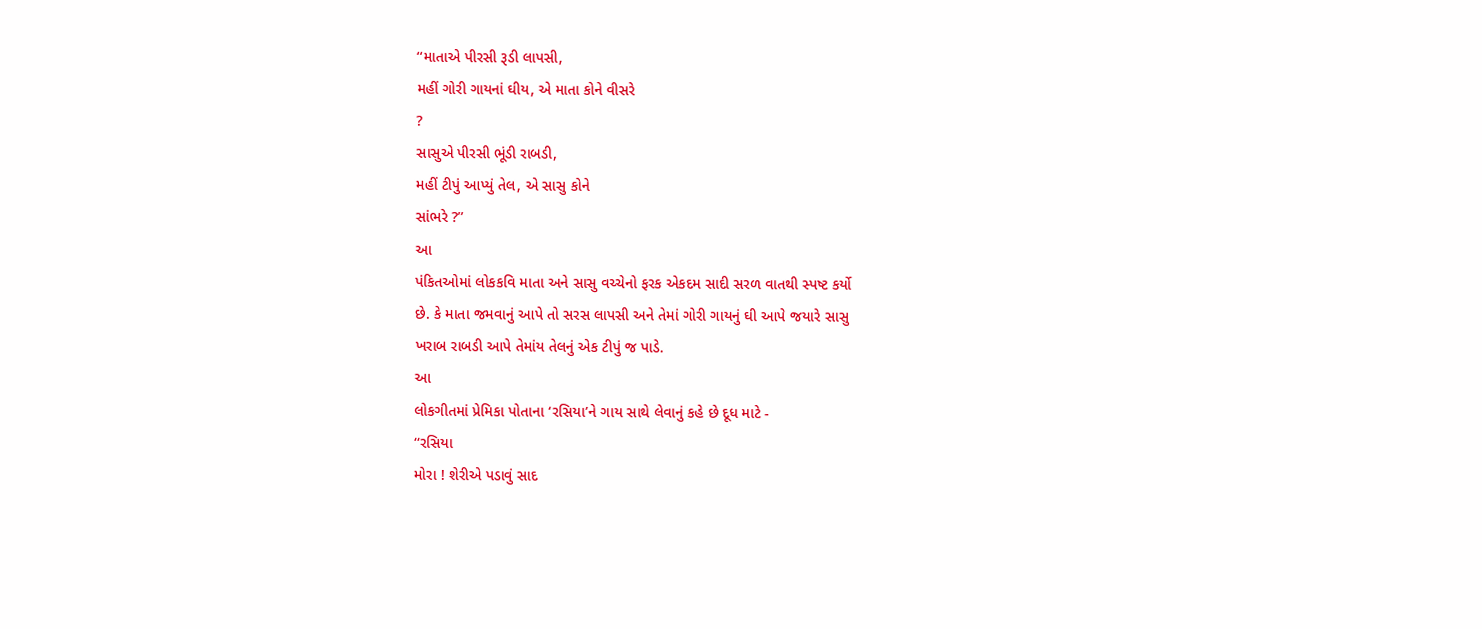‘‘માતાએ પીરસી રૂડી લાપસી,
મહીં ગોરી ગાયનાં ઘીય, એ માતા કોને વીસરે
?
સાસુએ પીરસી ભૂંડી રાબડી,
મહીં ટીપું આપ્યું તેલ, એ સાસુ કોને
સાંભરે ?’’
આ
પંકિતઓમાં લોકકવિ માતા અને સાસુ વચ્ચેનો ફરક એકદમ સાદી સરળ વાતથી સ્પષ્ટ કર્યો
છે. કે માતા જમવાનું આપે તો સરસ લાપસી અને તેમાં ગોરી ગાયનું ઘી આપે જયારે સાસુ
ખરાબ રાબડી આપે તેમાંય તેલનું એક ટીપું જ પાડે.
આ
લોકગીતમાં પ્રેમિકા પોતાના ‘રસિયા’ને ગાય સાથે લેવાનું કહે છે દૂધ માટે -
‘‘રસિયા
મોરા ! શેરીએ પડાવું સાદ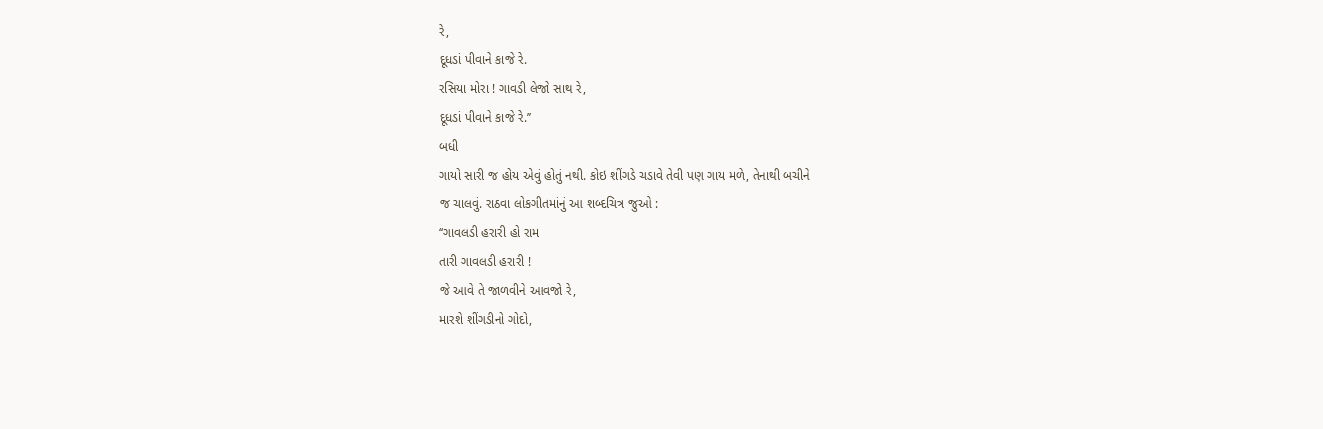રે,
દૂધડાં પીવાને કાજે રે.
રસિયા મોરા ! ગાવડી લેજો સાથ રે,
દૂધડાં પીવાને કાજે રે.’’
બધી
ગાયો સારી જ હોય એવું હોતું નથી. કોઇ શીંગડે ચડાવે તેવી પણ ગાય મળે, તેનાથી બચીને
જ ચાલવું. રાઠવા લોકગીતમાંનું આ શબ્દચિત્ર જુઓ :
‘‘ગાવલડી હરારી હો રામ
તારી ગાવલડી હરારી !
જે આવે તે જાળવીને આવજો રે,
મારશે શીંગડીનો ગોદો,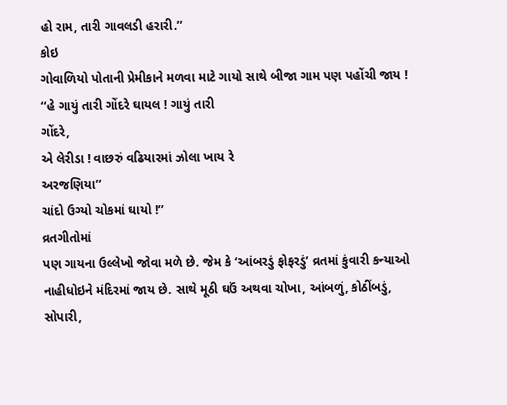હો રામ, તારી ગાવલડી હરારી.’’
કોઇ
ગોવાળિયો પોતાની પ્રેમીકાને મળવા માટે ગાયો સાથે બીજા ગામ પણ પહોંચી જાય !
‘‘હે ગાયું તારી ગોંદરે ઘાયલ ! ગાયું તારી
ગોંદરે,
એ લેરીડા ! વાછરું વઢિયારમાં ઝોલા ખાય રે
અરજણિયા’’
ચાંદો ઉગ્યો ચોકમાં ઘાયો !’’
વ્રતગીતોમાં
પણ ગાયના ઉલ્લેખો જોવા મળે છે. જેમ કે ‘આંબરડું ફોફરડું’ વ્રતમાં કુંવારી કન્યાઓ
નાહીધોઇને મંદિરમાં જાય છે. સાથે મૂઠી ઘઉં અથવા ચોખા, આંબળું, કોઠીંબડું, સોપારી,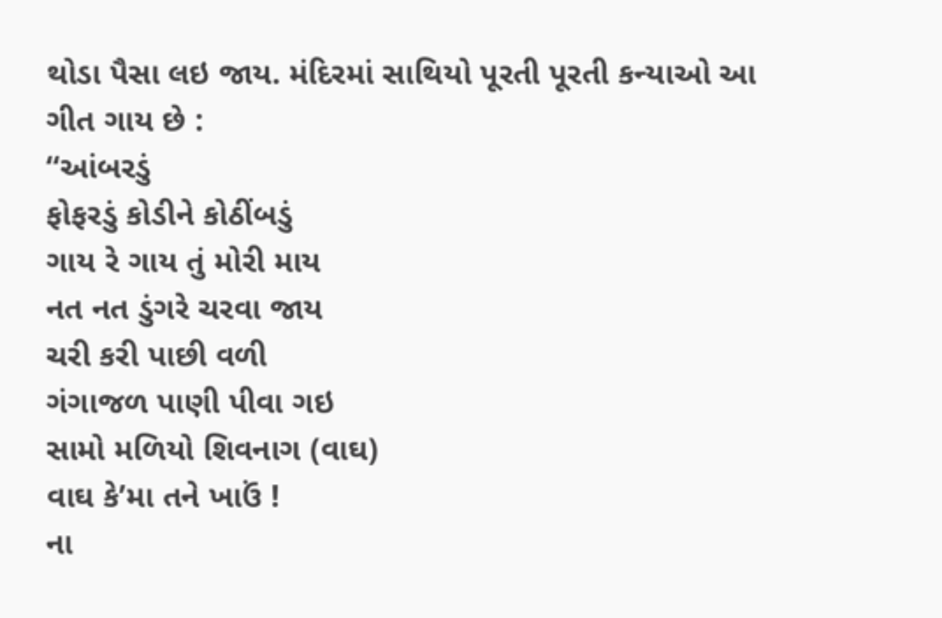થોડા પૈસા લઇ જાય. મંદિરમાં સાથિયો પૂરતી પૂરતી કન્યાઓ આ ગીત ગાય છે :
‘‘આંબરડું
ફોફરડું કોડીને કોઠીંબડું
ગાય રે ગાય તું મોરી માય
નત નત ડુંગરે ચરવા જાય
ચરી કરી પાછી વળી
ગંગાજળ પાણી પીવા ગઇ
સામો મળિયો શિવનાગ (વાઘ)
વાઘ કે’મા તને ખાઉં !
ના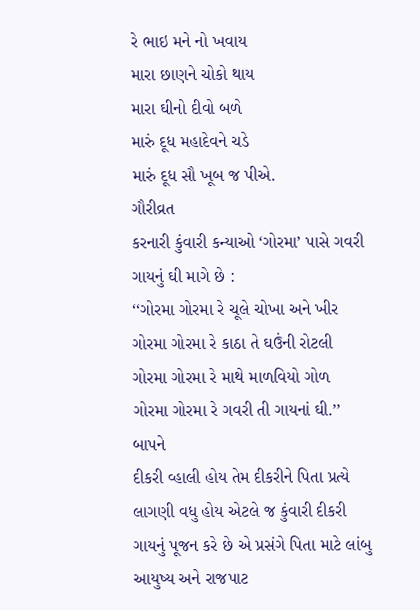રે ભાઇ મને નો ખવાય
મારા છાણને ચોકો થાય
મારા ઘીનો દીવો બળે
મારું દૂધ મહાદેવને ચડે
મારું દૂધ સૌ ખૂબ જ પીએ.
ગૌરીવ્રત
કરનારી કુંવારી કન્યાઓ ‘ગોરમા’ પાસે ગવરી ગાયનું ઘી માગે છે :
‘‘ગોરમા ગોરમા રે ચૂલે ચોખા અને ખીર
ગોરમા ગોરમા રે કાઠા તે ઘઉંની રોટલી
ગોરમા ગોરમા રે માથે માળવિયો ગોળ
ગોરમા ગોરમા રે ગવરી તી ગાયનાં ઘી.’’
બાપને
દીકરી વ્હાલી હોય તેમ દીકરીને પિતા પ્રત્યે લાગણી વધુ હોય એટલે જ કુંવારી દીકરી
ગાયનું પૂજન કરે છે એ પ્રસંગે પિતા માટે લાંબુ આયુષ્ય અને રાજપાટ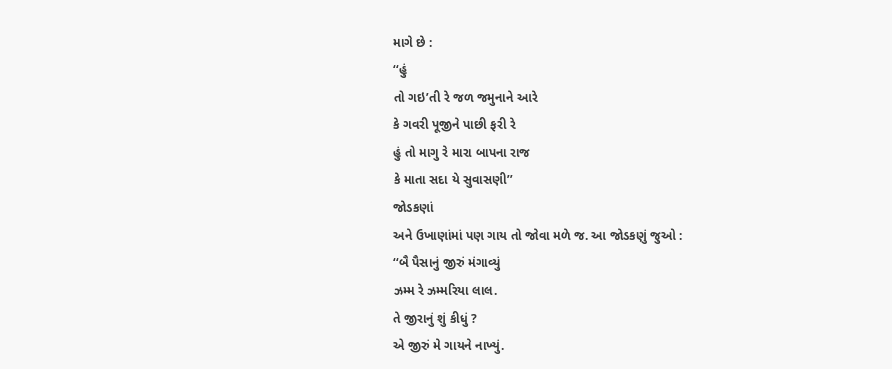માગે છે :
‘‘હું
તો ગઇ’તી રે જળ જમુનાને આરે
કે ગવરી પૂજીને પાછી ફરી રે
હું તો માગુ રે મારા બાપના રાજ
કે માતા સદા યે સુવાસણી’’
જોડકણાં
અને ઉખાણાંમાં પણ ગાય તો જોવા મળે જ. આ જોડકણું જુઓ :
‘‘બૈ પૈસાનું જીરું મંગાવ્યું
ઝમ્મ રે ઝમ્મરિયા લાલ.
તે જીરાનું શું કીધું ?
એ જીરું મે ગાયને નાખ્યું.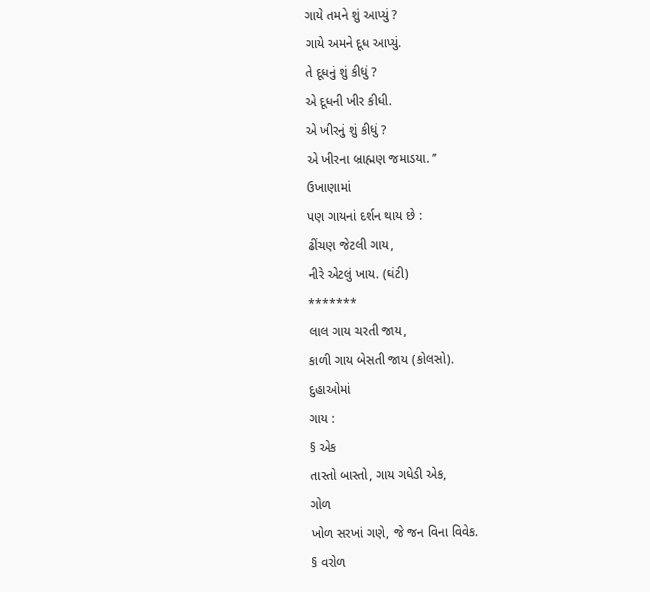ગાયે તમને શું આપ્યું ?
ગાયે અમને દૂધ આપ્યું.
તે દૂધનું શું કીધું ?
એ દૂધની ખીર કીધી.
એ ખીરનું શું કીધું ?
એ ખીરના બ્રાહ્મણ જમાડયા. ’’
ઉખાણામાં
પણ ગાયનાં દર્શન થાય છે :
ઢીંચણ જેટલી ગાય,
નીરે એટલું ખાય. (ઘંટી)
*******
લાલ ગાય ચરતી જાય,
કાળી ગાય બેસતી જાય (કોલસો).
દુહાઓમાં
ગાય :
§ એક
તાસ્તો બાસ્તો, ગાય ગધેડી એક,
ગોળ
ખોળ સરખાં ગણે, જે જન વિના વિવેક.
§ વરોળ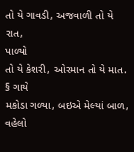તો યે ગાવડી, અજવાળી તો યે રાત,
પાળ્યો
તો યે કેશરી, ઓરમાન તો યે માત.
§ ગાયે
મકોડા ગળ્યા, બઇએ મેલ્યાં બાળ,
વહેલો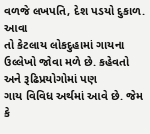વળજે લખપતિ, દેશ પડયો દુકાળ.
આવા
તો કેટલાય લોકદુહામાં ગાયના ઉલ્લેખો જોવા મળે છે. કહેવતો અને રૂઢિપ્રયોગોમાં પણ
ગાય વિવિધ અર્થમાં આવે છે. જેમ કે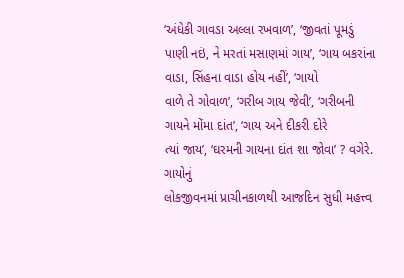‘અંધેકી ગાવડા અલ્લા રખવાળ’, ‘જીવતાં પૂમડું
પાણી નઇં, ને મરતાં મસાણમાં ગાય’, ‘ગાય બકરાંના વાડા, સિંહના વાડા હોય નહીં’, ‘ગાયો
વાળે તે ગોવાળ’, ‘ગરીબ ગાય જેવી’, ‘ગરીબની ગાયને મોંમા દાંત’, ‘ગાય અને દીકરી દોરે
ત્યાં જાય’, ‘ઘરમની ગાયના દાંત શા જોવા’ ? વગેરે.
ગાયોનું
લોકજીવનમાં પ્રાચીનકાળથી આજદિન સુધી મહત્ત્વ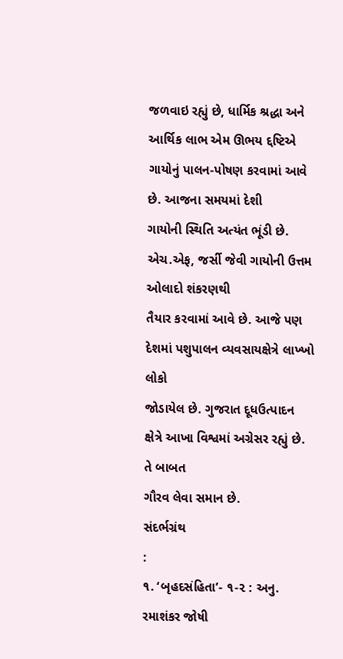જળવાઇ રહ્યું છે, ધાર્મિક શ્રદ્ધા અને
આર્થિક લાભ એમ ઊભય દ્દષ્ટિએ ગાયોનું પાલન-પોષણ કરવામાં આવે છે. આજના સમયમાં દેશી
ગાયોની સ્થિતિ અત્યંત ભૂંડી છે. એચ.એફ, જર્સી જેવી ગાયોની ઉત્તમ ઓલાદો શંકરણથી
તૈયાર કરવામાં આવે છે. આજે પણ દેશમાં પશુપાલન વ્યવસાયક્ષેત્રે લાખ્ખો લોકો
જોડાયેલ છે. ગુજરાત દૂધઉત્પાદન ક્ષેત્રે આખા વિશ્વમાં અગ્રેસર રહ્યું છે. તે બાબત
ગૌરવ લેવા સમાન છે.
સંદર્ભગ્રંથ
:
૧. ‘બૃહદસંહિતા’- ૧-૨ : અનુ. રમાશંકર જોષી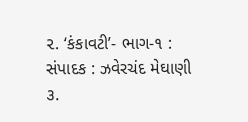૨. ‘કંકાવટી’- ભાગ-૧ : સંપાદક : ઝવેરચંદ મેઘાણી
૩.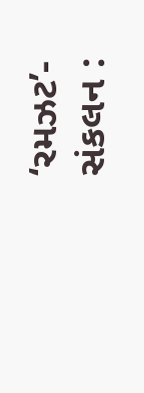‘રમઝટ’-
સંકલન :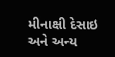મીનાક્ષી દેસાઇ અને અન્ય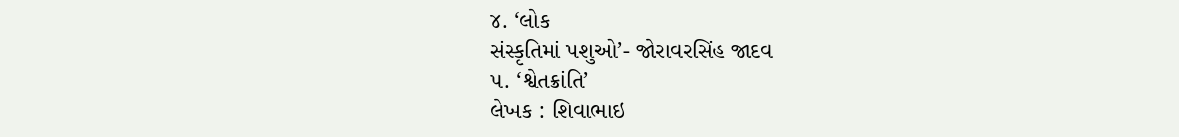૪. ‘લોક
સંસ્કૃતિમાં પશુઓ’- જોરાવરસિંહ જાદવ
૫. ‘શ્વેતક્રાંતિ’
લેખક : શિવાભાઇ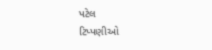પટેલ
ટિપ્પણીઓ